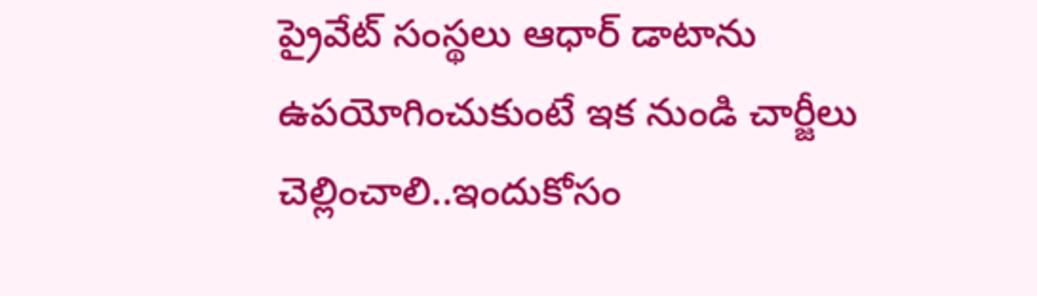ప్రైవేట్ సంస్థలు ఆధార్ డాటాను ఉపయోగించుకుంటే ఇక నుండి చార్జీలు చెల్లించాలి..ఇందుకోసం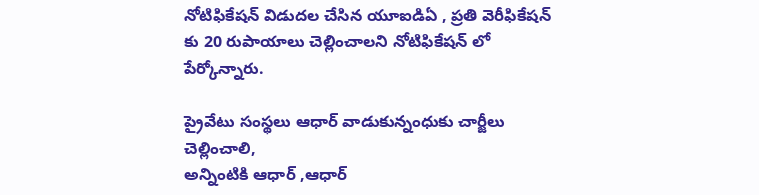నోటిఫికేషన్ విడుదల చేసిన యూఐడిఏ , ప్రతి వెరీఫికేషన్ కు 20 రుపాయాలు చెల్లించాలని నోటిఫికేషన్ లో పేర్కోన్నారు.

ప్రైవేటు సంస్థలు ఆధార్ వాడుకున్నంధుకు చార్జీలు చెల్లించాలి,
అన్నింటికి ఆధార్ ,ఆధార్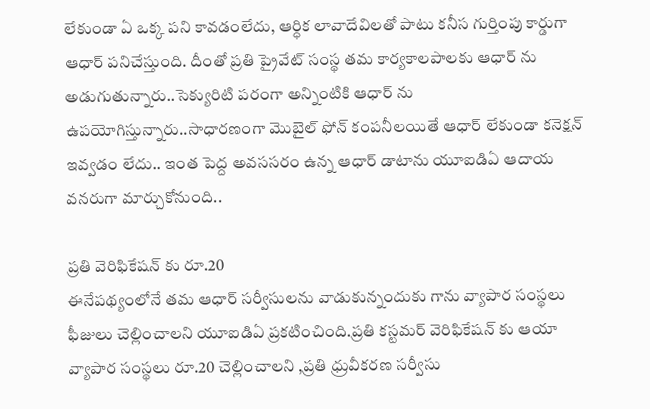లేకుండా ఏ ఒక్క పని కావడంలేదు, ఆర్ధిక లావాదేవిలతో పాటు కనీస గుర్తింపు కార్డుగా ఆధార్ పనిచేస్తుంది. దీంతో ప్రతి ప్రైవేట్ సంస్థ తమ కార్యకాలపాలకు ఆధార్ ను అడుగుతున్నారు..సెక్యురిటి పరంగా అన్నింటికి ఆధార్ ను ఉపయోగిస్తున్నారు..సాధారణంగా మొబైల్ ఫోన్ కంపనీలయితే ఆధార్ లేకుండా కనెక్షన్ ఇవ్వడం లేదు.. ఇంత పెద్ద అవససరం ఉన్న ఆధార్ డాటాను యూఐడిఏ ఆదాయ వనరుగా మార్చుకోనుంది..

ప్రతి వెరిఫికేషన్ కు రూ.20
ఈనేపథ్యంలోనే తమ ఆధార్ సర్వీసులను వాడుకున్నందుకు గాను వ్యాపార సంస్థలు ఫీజులు చెల్లించాలని యూఐడిఏ ప్రకటించింది.ప్రతి కస్టమర్ వెరిఫికేషన్ కు ఆయా వ్యాపార సంస్థలు రూ.20 చెల్లించాలని ,ప్రతి ధ్రువీకరణ సర్వీసు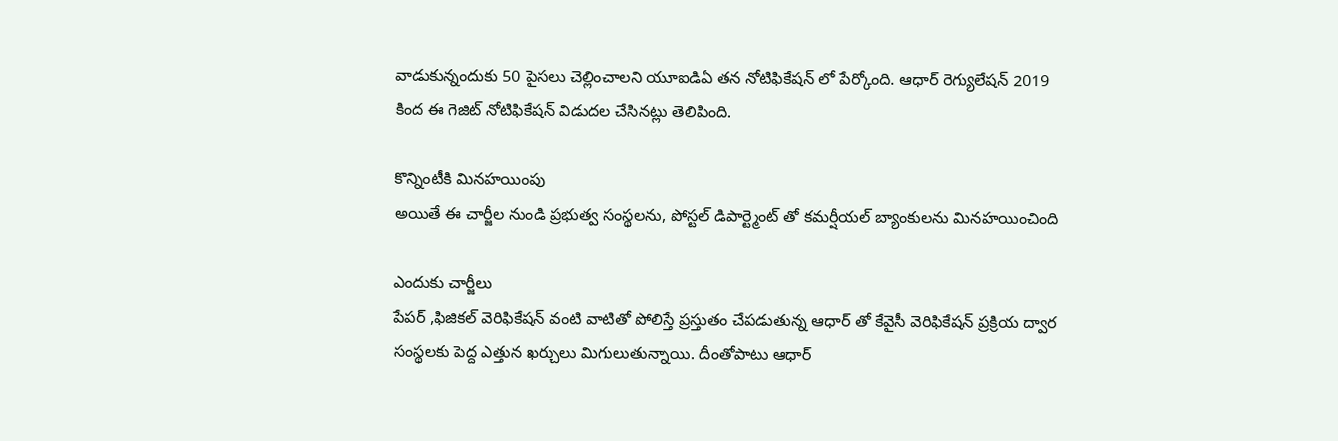వాడుకున్నందుకు 50 పైసలు చెల్లించాలని యూఐడిఏ తన నోటిఫికేషన్ లో పేర్కోంది. ఆధార్ రెగ్యులేషన్ 2019 కింద ఈ గెజిట్ నోటిఫికేషన్ విడుదల చేసినట్లు తెలిపింది.

కొన్నింటీకి మినహయింపు
అయితే ఈ చార్జీల నుండి ప్రభుత్వ సంస్థలను, పోస్టల్ డిపార్ట్మెంట్ తో కమర్షీయల్ బ్యాంకులను మినహయించింది

ఎందుకు చార్జీలు
పేపర్ ,ఫిజికల్ వెరిఫికేషన్ వంటి వాటితో పోలిస్తే ప్రస్తుతం చేపడుతున్న ఆధార్ తో కేవైసీ వెరిఫికేషన్ ప్రక్రియ ద్వార సంస్థలకు పెద్ద ఎత్తున ఖర్చులు మిగులుతున్నాయి. దీంతోపాటు ఆధార్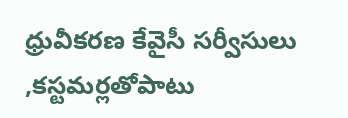ధ్రువీకరణ కేవైసీ సర్వీసులు ,కస్టమర్లతోపాటు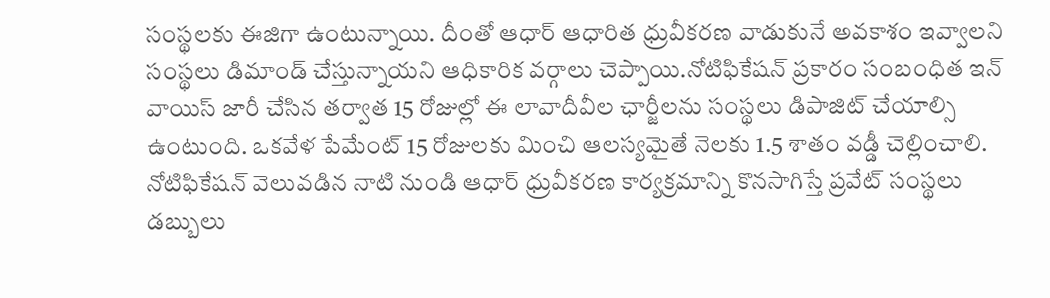సంస్థలకు ఈజిగా ఉంటున్నాయి. దీంతో ఆధార్ ఆధారిత ధ్రువీకరణ వాడుకునే అవకాశం ఇవ్వాలని సంస్థలు డిమాండ్ చేస్తున్నాయని ఆధికారిక వర్గాలు చెప్పాయి.నోటిఫికేషన్ ప్రకారం సంబంధిత ఇన్ వాయిస్ జారీ చేసిన తర్వాత 15 రోజుల్లో ఈ లావాదీవీల ఛార్జీలను సంస్థలు డిపాజిట్ చేయాల్సి ఉంటుంది. ఒకవేళ పేమేంట్ 15 రోజులకు మించి ఆలస్యమైతే నెలకు 1.5 శాతం వడ్డీ చెల్లించాలి. నోటిఫికేషన్ వెలువడిన నాటి నుండి ఆధార్ ధ్రువీకరణ కార్యక్రమాన్ని కొనసాగిస్తే ప్రవేట్ సంస్థలు డబ్బులు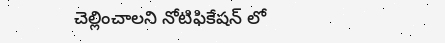చెల్లించాలని నోటిఫికేషన్ లో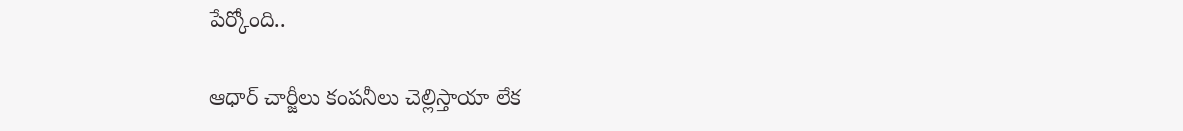పేర్కోంది..

ఆధార్ చార్జీలు కంపనీలు చెల్లిస్తాయా లేక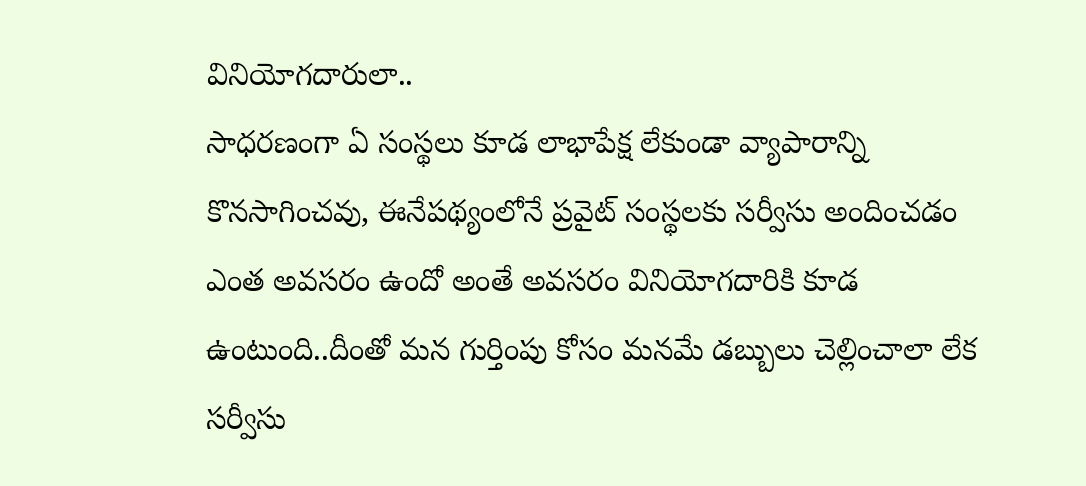వినియోగదారులా..
సాధరణంగా ఏ సంస్థలు కూడ లాభాపేక్ష లేకుండా వ్యాపారాన్ని కొనసాగించవు, ఈనేపథ్యంలోనే ప్రవైట్ సంస్థలకు సర్వీసు అందించడం ఎంత అవసరం ఉందో అంతే అవసరం వినియోగదారికి కూడ ఉంటుంది..దీంతో మన గుర్తింపు కోసం మనమే డబ్బులు చెల్లించాలా లేక సర్వీసు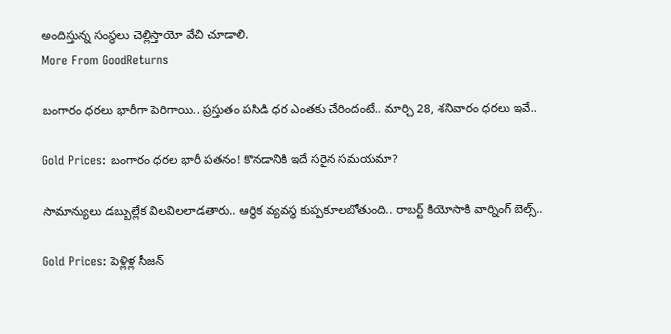అందిస్తున్న సంస్థలు చెల్లిస్తాయో వేచి చూడాలి.
More From GoodReturns

బంగారం ధరలు భారీగా పెరిగాయి.. ప్రస్తుతం పసిడి ధర ఎంతకు చేరిందంటే.. మార్చి 28, శనివారం ధరలు ఇవే..

Gold Prices: బంగారం ధరల భారీ పతనం! కొనడానికి ఇదే సరైన సమయమా?

సామాన్యులు డబ్బుల్లేక విలవిలలాడతారు.. ఆర్థిక వ్యవస్థ కుప్పకూలబోతుంది.. రాబర్ట్ కియోసాకి వార్నింగ్ బెల్స్..

Gold Prices: పెళ్లిళ్ల సీజన్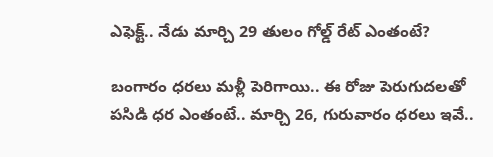ఎఫెక్ట్.. నేడు మార్చి 29 తులం గోల్డ్ రేట్ ఎంతంటే?

బంగారం ధరలు మళ్లీ పెరిగాయి.. ఈ రోజు పెరుగుదలతో పసిడి ధర ఎంతంటే.. మార్చి 26, గురువారం ధరలు ఇవే..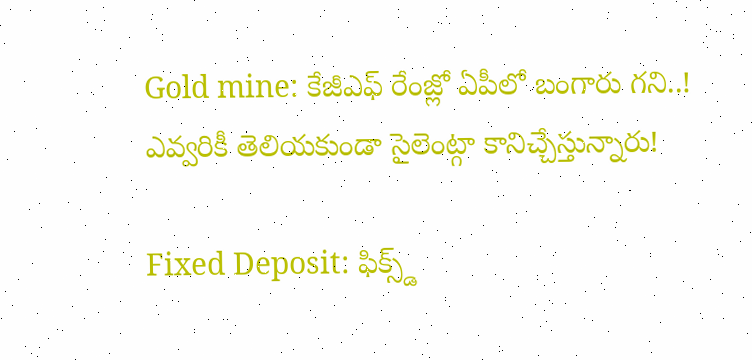Gold mine: కేజీఎఫ్ రేంజ్లో ఏపీలో బంగారు గని..! ఎవ్వరికీ తెలియకుండా సైలెంట్గా కానిచ్చేస్తున్నారు!

Fixed Deposit: ఫిక్స్డ్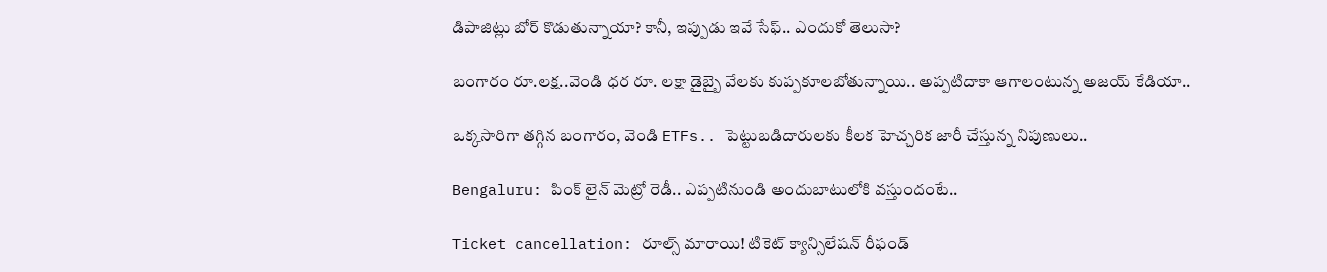డిపాజిట్లు బోర్ కొడుతున్నాయా? కానీ, ఇప్పుడు ఇవే సేఫ్.. ఎందుకో తెలుసా?

బంగారం రూ.లక్ష..వెండి ధర రూ. లక్షా డైబ్బై వేలకు కుప్పకూలబోతున్నాయి.. అప్పటిదాకా ఆగాలంటున్న అజయ్ కేడియా..

ఒక్కసారిగా తగ్గిన బంగారం, వెండి ETFs.. పెట్టుబడిదారులకు కీలక హెచ్చరిక జారీ చేస్తున్న నిపుణులు..

Bengaluru: పింక్ లైన్ మెట్రో రెడీ.. ఎప్పటినుండి అందుబాటులోకి వస్తుందంటే..

Ticket cancellation: రూల్స్ మారాయి! టికెట్ క్యాన్సిలేషన్ రీఫండ్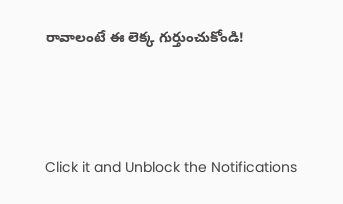రావాలంటే ఈ లెక్క గుర్తుంచుకోండి!



Click it and Unblock the Notifications